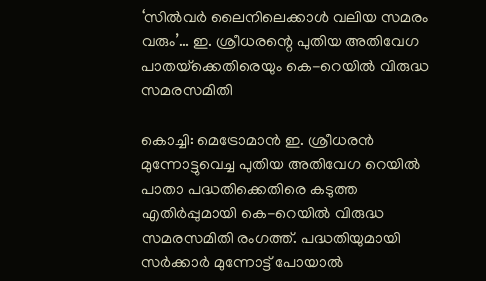‘സിൽവർ ലൈനിലെക്കാൾ വലിയ സമരം വരും’… ഇ. ശ്രീധരന്റെ പുതിയ അതിവേഗ പാതയ്‌ക്കെതിരെയും കെ-റെയിൽ വിരുദ്ധ സമരസമിതി

കൊച്ചി: മെട്രോമാൻ ഇ. ശ്രീധരൻ മുന്നോട്ടുവെച്ച പുതിയ അതിവേഗ റെയിൽ പാതാ പദ്ധതിക്കെതിരെ കടുത്ത എതിർപ്പുമായി കെ-റെയിൽ വിരുദ്ധ സമരസമിതി രംഗത്ത്. പദ്ധതിയുമായി സർക്കാർ മുന്നോട്ട് പോയാൽ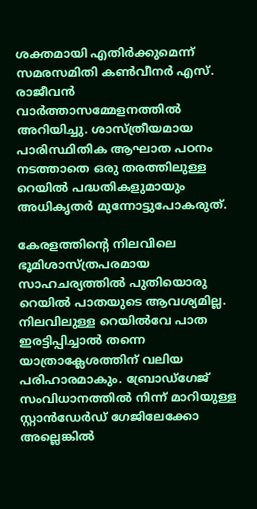ശക്തമായി എതിർക്കുമെന്ന് സമരസമിതി കൺവീനർ എസ്. രാജീവൻ വാർത്താസമ്മേളനത്തിൽ അറിയിച്ചു. ശാസ്ത്രീയമായ പാരിസ്ഥിതിക ആഘാത പഠനം നടത്താതെ ഒരു തരത്തിലുള്ള റെയിൽ പദ്ധതികളുമായും അധികൃതർ മുന്നോട്ടുപോകരുത്.

കേരളത്തിന്റെ നിലവിലെ ഭൂമിശാസ്ത്രപരമായ സാഹചര്യത്തിൽ പുതിയൊരു റെയിൽ പാതയുടെ ആവശ്യമില്ല. നിലവിലുള്ള റെയിൽവേ പാത ഇരട്ടിപ്പിച്ചാൽ തന്നെ യാത്രാക്ലേശത്തിന് വലിയ പരിഹാരമാകും. ബ്രോഡ്ഗേജ് സംവിധാനത്തിൽ നിന്ന് മാറിയുള്ള സ്റ്റാൻഡേർഡ് ഗേജിലേക്കോ അല്ലെങ്കിൽ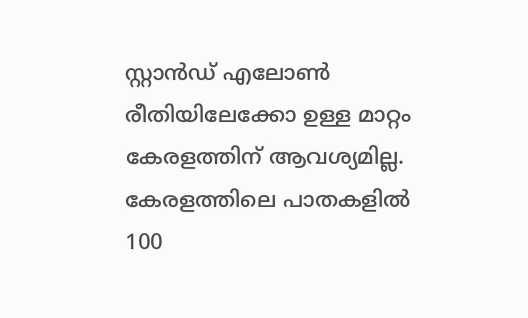സ്റ്റാൻഡ് എലോൺ രീതിയിലേക്കോ ഉള്ള മാറ്റം കേരളത്തിന് ആവശ്യമില്ല. കേരളത്തിലെ പാതകളിൽ 100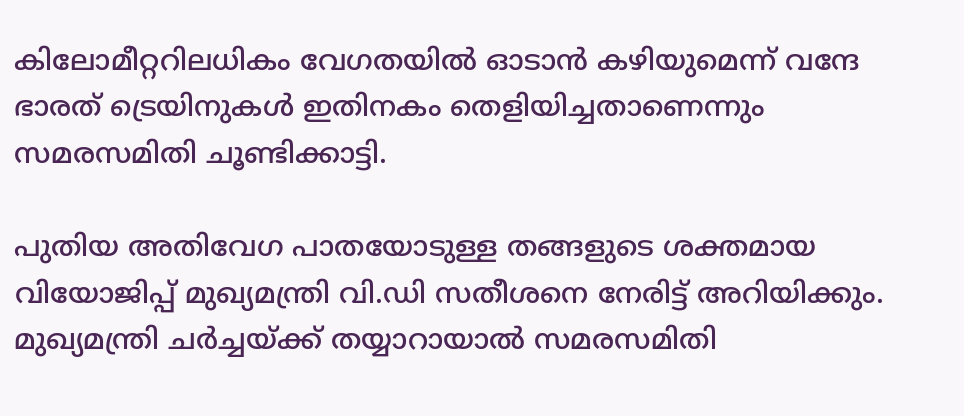കിലോമീറ്ററിലധികം വേഗതയിൽ ഓടാൻ കഴിയുമെന്ന് വന്ദേ ഭാരത് ട്രെയിനുകൾ ഇതിനകം തെളിയിച്ചതാണെന്നും സമരസമിതി ചൂണ്ടിക്കാട്ടി.

പുതിയ അതിവേഗ പാതയോടുള്ള തങ്ങളുടെ ശക്തമായ വിയോജിപ്പ് മുഖ്യമന്ത്രി വി.ഡി സതീശനെ നേരിട്ട് അറിയിക്കും. മുഖ്യമന്ത്രി ചർച്ചയ്ക്ക് തയ്യാറായാൽ സമരസമിതി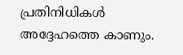പ്രതിനിധികൾ അദ്ദേഹത്തെ കാണും.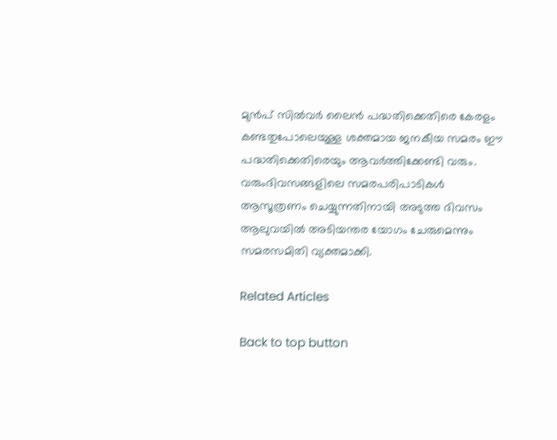മുൻപ് സിൽവർ ലൈൻ പദ്ധതിക്കെതിരെ കേരളം കണ്ടതുപോലെയുള്ള ശക്തമായ ജനകീയ സമരം ഈ പദ്ധതിക്കെതിരെയും ആവർത്തിക്കേണ്ടി വരും. വരുംദിവസങ്ങളിലെ സമരപരിപാടികൾ ആസൂത്രണം ചെയ്യുന്നതിനായി അടുത്ത ദിവസം ആലുവയിൽ അടിയന്തര യോഗം ചേരുമെന്നും സമരസമിതി വ്യക്തമാക്കി.

Related Articles

Back to top button